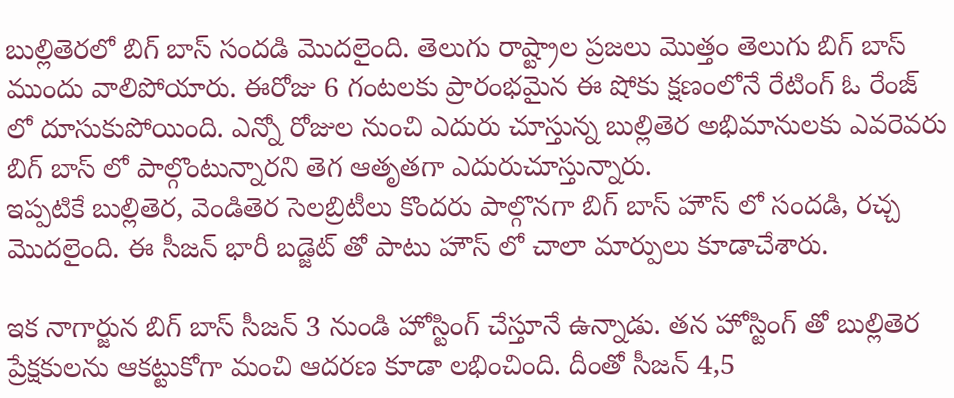బుల్లితెరలో బిగ్ బాస్ సందడి మొదలైంది. తెలుగు రాష్ట్రాల ప్రజలు మొత్తం తెలుగు బిగ్ బాస్ ముందు వాలిపోయారు. ఈరోజు 6 గంటలకు ప్రారంభమైన ఈ షోకు క్షణంలోనే రేటింగ్ ఓ రేంజ్ లో దూసుకుపోయింది. ఎన్నో రోజుల నుంచి ఎదురు చూస్తున్న బుల్లితెర అభిమానులకు ఎవరెవరు బిగ్ బాస్ లో పాల్గొంటున్నారని తెగ ఆతృతగా ఎదురుచూస్తున్నారు.
ఇప్పటికే బుల్లితెర, వెండితెర సెలబ్రిటీలు కొందరు పాల్గొనగా బిగ్ బాస్ హౌస్ లో సందడి, రచ్చ మొదలైంది. ఈ సీజన్ భారీ బడ్జెట్ తో పాటు హౌస్ లో చాలా మార్పులు కూడాచేశారు.

ఇక నాగార్జున బిగ్ బాస్ సీజన్ 3 నుండి హోస్టింగ్ చేస్తూనే ఉన్నాడు. తన హోస్టింగ్ తో బుల్లితెర ప్రేక్షకులను ఆకట్టుకోగా మంచి ఆదరణ కూడా లభించింది. దీంతో సీజన్ 4,5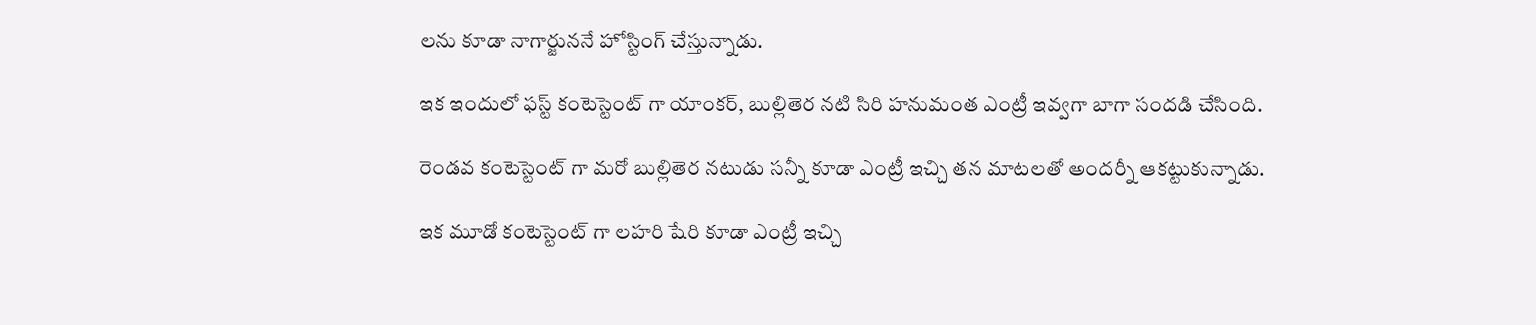లను కూడా నాగార్జుననే హోస్టింగ్ చేస్తున్నాడు.

ఇక ఇందులో ఫస్ట్ కంటెస్టెంట్ గా యాంకర్, బుల్లితెర నటి సిరి హనుమంత ఎంట్రీ ఇవ్వగా బాగా సందడి చేసింది.

రెండవ కంటెస్టెంట్ గా మరో బుల్లితెర నటుడు సన్నీ కూడా ఎంట్రీ ఇచ్చి తన మాటలతో అందర్నీ ఆకట్టుకున్నాడు.

ఇక మూడో కంటెస్టెంట్ గా లహరి షేరి కూడా ఎంట్రీ ఇచ్చి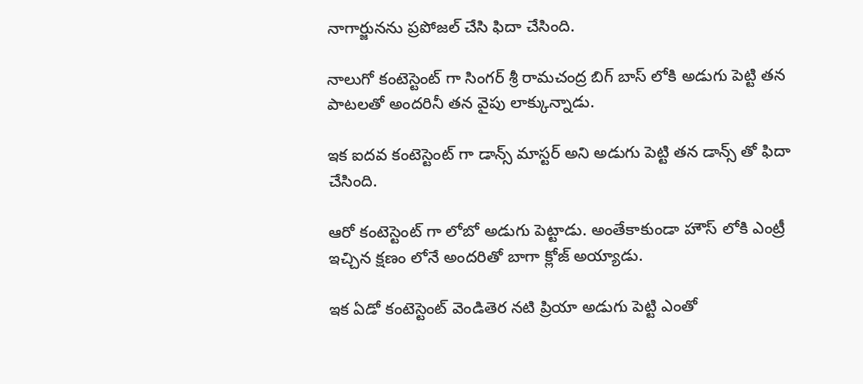నాగార్జునను ప్రపోజల్ చేసి ఫిదా చేసింది.

నాలుగో కంటెస్టెంట్ గా సింగర్ శ్రీ రామచంద్ర బిగ్ బాస్ లోకి అడుగు పెట్టి తన పాటలతో అందరినీ తన వైపు లాక్కున్నాడు.

ఇక ఐదవ కంటెస్టెంట్ గా డాన్స్ మాస్టర్ అని అడుగు పెట్టి తన డాన్స్ తో ఫిదా చేసింది.

ఆరో కంటెస్టెంట్ గా లోబో అడుగు పెట్టాడు. అంతేకాకుండా హౌస్ లోకి ఎంట్రీ ఇచ్చిన క్షణం లోనే అందరితో బాగా క్లోజ్ అయ్యాడు.

ఇక ఏడో కంటెస్టెంట్ వెండితెర నటి ప్రియా అడుగు పెట్టి ఎంతో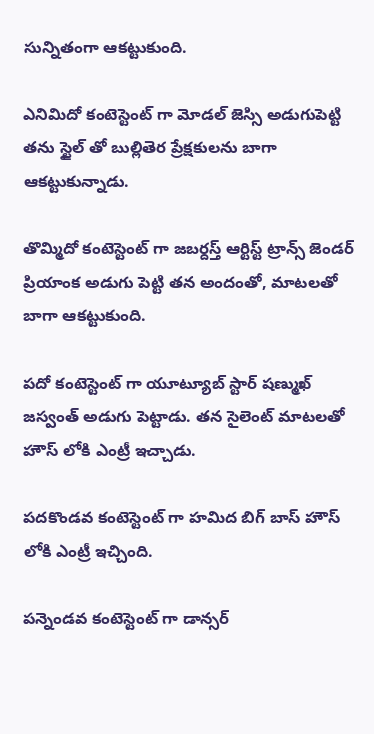సున్నితంగా ఆకట్టుకుంది.

ఎనిమిదో కంటెస్టెంట్ గా మోడల్ జెస్సి అడుగుపెట్టి తను స్టైల్ తో బుల్లితెర ప్రేక్షకులను బాగా ఆకట్టుకున్నాడు.

తొమ్మిదో కంటెస్టెంట్ గా జబర్దస్త్ ఆర్టిస్ట్ ట్రాన్స్ జెండర్ ప్రియాంక అడుగు పెట్టి తన అందంతో, మాటలతో బాగా ఆకట్టుకుంది.

పదో కంటెస్టెంట్ గా యూట్యూబ్ స్టార్ షణ్ముఖ్ జస్వంత్ అడుగు పెట్టాడు. తన సైలెంట్ మాటలతో హౌస్ లోకి ఎంట్రీ ఇచ్చాడు.

పదకొండవ కంటెస్టెంట్ గా హమిద బిగ్ బాస్ హౌస్ లోకి ఎంట్రీ ఇచ్చింది.

పన్నెండవ కంటెస్టెంట్ గా డాన్సర్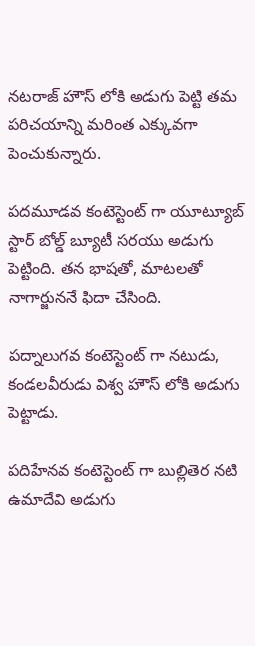నటరాజ్ హౌస్ లోకి అడుగు పెట్టి తమ పరిచయాన్ని మరింత ఎక్కువగా పెంచుకున్నారు.

పదమూడవ కంటెస్టెంట్ గా యూట్యూబ్ స్టార్ బోల్డ్ బ్యూటీ సరయు అడుగు పెట్టింది. తన భాషతో, మాటలతో నాగార్జుననే ఫిదా చేసింది.

పద్నాలుగవ కంటెస్టెంట్ గా నటుడు, కండలవీరుడు విశ్వ హౌస్ లోకి అడుగు పెట్టాడు.

పదిహేనవ కంటెస్టెంట్ గా బుల్లితెర నటి ఉమాదేవి అడుగు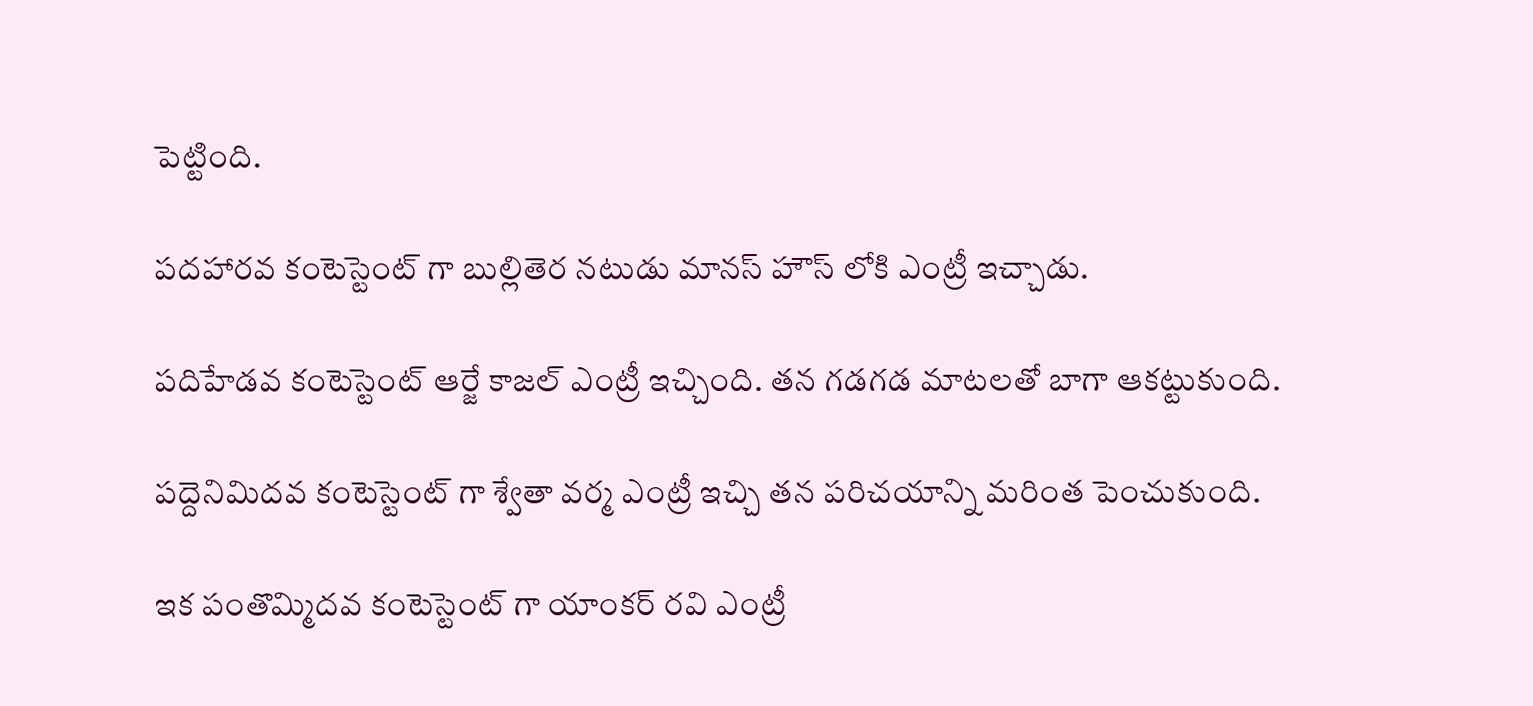పెట్టింది.

పదహారవ కంటెస్టెంట్ గా బుల్లితెర నటుడు మానస్ హౌస్ లోకి ఎంట్రీ ఇచ్చాడు.

పదిహేడవ కంటెస్టెంట్ ఆర్జే కాజల్ ఎంట్రీ ఇచ్చింది. తన గడగడ మాటలతో బాగా ఆకట్టుకుంది.

పద్దెనిమిదవ కంటెస్టెంట్ గా శ్వేతా వర్మ ఎంట్రీ ఇచ్చి తన పరిచయాన్ని మరింత పెంచుకుంది.

ఇక పంతొమ్మిదవ కంటెస్టెంట్ గా యాంకర్ రవి ఎంట్రీ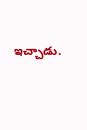ఇచ్చాడు.